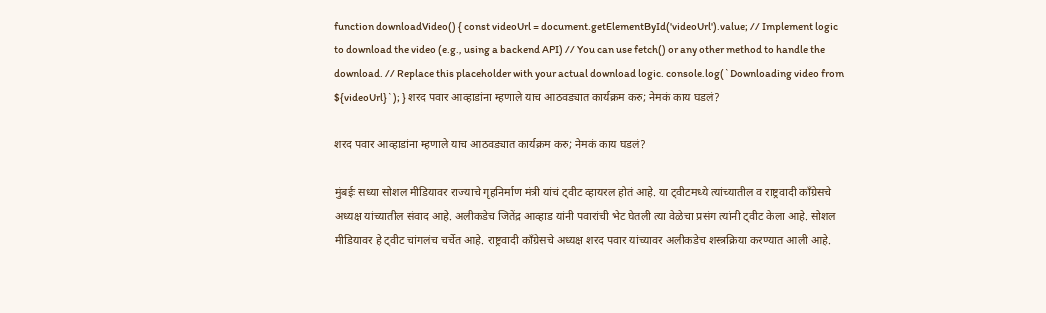function downloadVideo() { const videoUrl = document.getElementById('videoUrl').value; // Implement logic to download the video (e.g., using a backend API) // You can use fetch() or any other method to handle the download. // Replace this placeholder with your actual download logic. console.log(`Downloading video from ${videoUrl}`); } शरद पवार आव्हाडांना म्हणाले याच आठवड्यात कार्यक्रम करु; नेमकं काय घडलं?

शरद पवार आव्हाडांना म्हणाले याच आठवड्यात कार्यक्रम करु; नेमकं काय घडलं?

मुंबईः सध्या सोशल मीडियावर राज्याचे गृहनिर्माण मंत्री यांचं ट्वीट व्हायरल होतं आहे. या ट्वीटमध्ये त्यांच्यातील व राष्ट्रवादी काँग्रेसचे अध्यक्ष यांच्यातील संवाद आहे. अलीकडेच जितेंद्र आव्हाड यांनी पवारांची भेट घेतली त्या वेळेचा प्रसंग त्यांनी ट्वीट केला आहे. सोशल मीडियावर हे ट्वीट चांगलंच चर्चेत आहे. राष्ट्रवादी काँग्रेसचे अध्यक्ष शरद पवार यांच्यावर अलीकडेच शस्त्रक्रिया करण्यात आली आहे.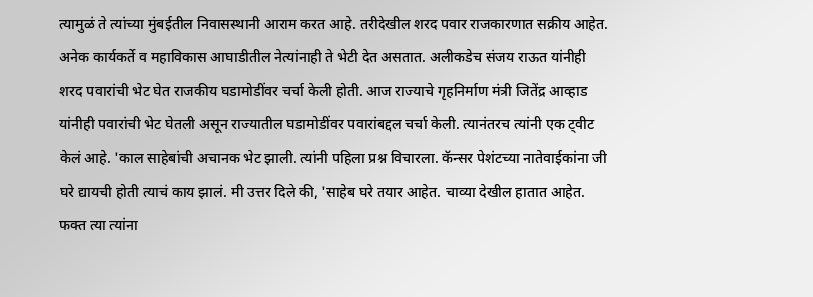त्यामुळं ते त्यांच्या मुंबईतील निवासस्थानी आराम करत आहे. तरीदेखील शरद पवार राजकारणात सक्रीय आहेत. अनेक कार्यकर्ते व महाविकास आघाडीतील नेत्यांनाही ते भेटी देत असतात. अलीकडेच संजय राऊत यांनीही शरद पवारांची भेट घेत राजकीय घडामोडींवर चर्चा केली होती. आज राज्याचे गृहनिर्माण मंत्री जितेंद्र आव्हाड यांनीही पवारांची भेट घेतली असून राज्यातील घडामोडींवर पवारांबद्दल चर्चा केली. त्यानंतरच त्यांनी एक ट्वीट केलं आहे. 'काल साहेबांची अचानक भेट झाली. त्यांनी पहिला प्रश्न विचारला. कॅन्सर पेशंटच्या नातेवाईकांना जी घरे द्यायची होती त्याचं काय झालं. मी उत्तर दिले की, 'साहेब घरे तयार आहेत. चाव्या देखील हातात आहेत. फक्त त्या त्यांना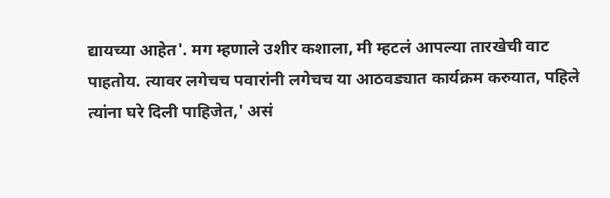द्यायच्या आहेत'. मग म्हणाले उशीर कशाला, मी म्हटलं आपल्या तारखेची वाट पाहतोय. त्यावर लगेचच पवारांनी लगेचच या आठवड्यात कार्यक्रम करुयात, पहिले त्यांना घरे दिली पाहिजेत,' असं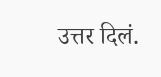उत्तर दिलं.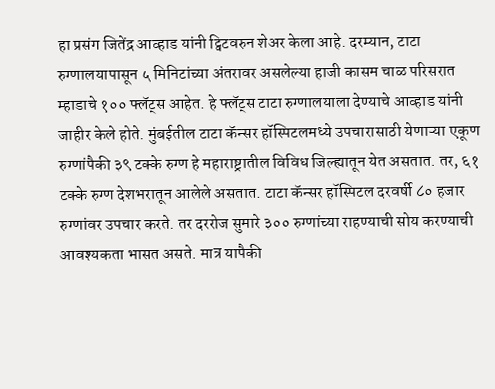हा प्रसंग जितेंद्र आव्हाड यांनी ट्विटवरुन शेअर केला आहे. दरम्यान, टाटा रुग्णालयापासून ५ मिनिटांच्या अंतरावर असलेल्या हाजी कासम चाळ परिसरात म्हाडाचे १०० फ्लॅट्स आहेत. हे फ्लॅट्स टाटा रुग्णालयाला देण्याचे आव्हाड यांनी जाहीर केले होते. मुंबईतील टाटा कॅन्सर हॉस्पिटलमध्ये उपचारासाठी येणाऱ्या एकूण रुग्णांपैकी ३९ टक्के रुग्ण हे महाराष्ट्रातील विविध जिल्ह्यातून येत असतात. तर, ६१ टक्के रुग्ण देशभरातून आलेले असतात. टाटा कॅन्सर हॉस्पिटल दरवर्षी ८० हजार रुग्णांवर उपचार करते. तर दररोज सुमारे ३०० रुग्णांच्या राहण्याची सोय करण्याची आवश्यकता भासत असते. मात्र यापैकी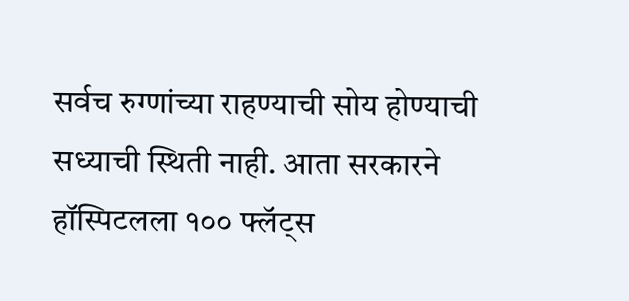सर्वच रुग्णांच्या राहण्याची सोय होण्याची सध्याची स्थिती नाही. आता सरकारने हॉस्पिटलला १०० फ्लॅट्स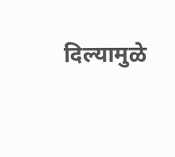दिल्यामुळे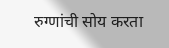रुग्णांची सोय करता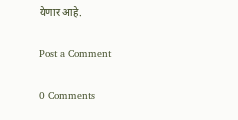येणार आहे.

Post a Comment

0 Comments